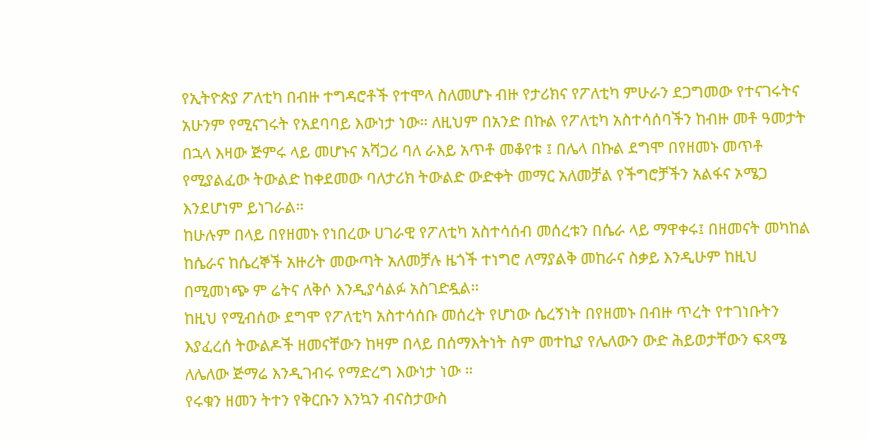የኢትዮጵያ ፖለቲካ በብዙ ተግዳሮቶች የተሞላ ስለመሆኑ ብዙ የታሪክና የፖለቲካ ምሁራን ደጋግመው የተናገሩትና አሁንም የሚናገሩት የአደባባይ እውነታ ነው። ለዚህም በአንድ በኩል የፖለቲካ አስተሳሰባችን ከብዙ መቶ ዓመታት በኋላ እዛው ጅምሩ ላይ መሆኑና አሻጋሪ ባለ ራእይ አጥቶ መቆየቱ ፤ በሌላ በኩል ደግሞ በየዘመኑ መጥቶ የሚያልፈው ትውልድ ከቀደመው ባለታሪክ ትውልድ ውድቀት መማር አለመቻል የችግሮቻችን አልፋና ኦሜጋ እንደሆነም ይነገራል።
ከሁሉም በላይ በየዘመኑ የነበረው ሀገራዊ የፖለቲካ አስተሳሰብ መሰረቱን በሴራ ላይ ማዋቀሩ፤ በዘመናት መካከል ከሴራና ከሴረኞች አዙሪት መውጣት አለመቻሉ ዜጎች ተነግሮ ለማያልቅ መከራና ስቃይ እንዲሁም ከዚህ በሚመነጭ ም ሬትና ለቅሶ እንዲያሳልፉ አስገድዷል።
ከዚህ የሚብሰው ደግሞ የፖለቲካ አስተሳሰቡ መሰረት የሆነው ሴረኝነት በየዘመኑ በብዙ ጥረት የተገነቡትን እያፈረሰ ትውልዶች ዘመናቸውን ከዛም በላይ በሰማእትነት ስም መተኪያ የሌለውን ውድ ሕይወታቸውን ፍጻሜ ለሌለው ጅማሬ እንዲገብሩ የማድረግ እውነታ ነው ።
የሩቁን ዘመን ትተን የቅርቡን እንኳን ብናስታውስ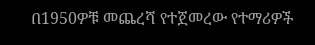በ1950ዎቹ መጨረሻ የተጀመረው የተማሪዎች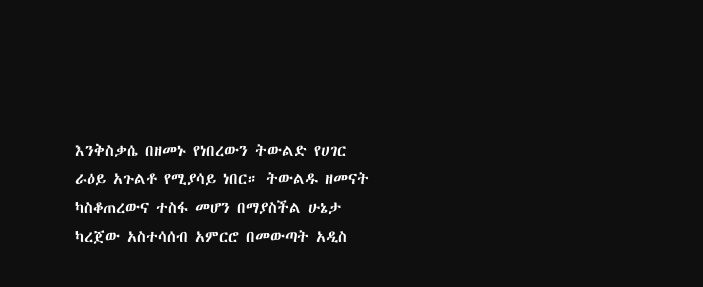እንቅስቃሴ በዘመኑ የነበረውን ትውልድ የሀገር ራዕይ አጉልቶ የሚያሳይ ነበር። ትውልዱ ዘመናት ካስቆጠረውና ተስፋ መሆን በማያስችል ሁኔታ ካረጀው አስተሳሰብ አምርሮ በመውጣት አዲስ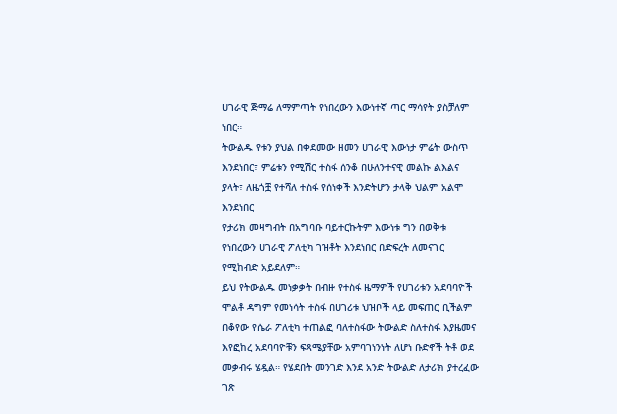ሀገራዊ ጅማሬ ለማምጣት የነበረውን እውነተኛ ጣር ማሳየት ያስቻለም ነበር።
ትውልዱ የቱን ያህል በቀደመው ዘመን ሀገራዊ እውነታ ምሬት ውስጥ እንደነበር፣ ምሬቱን የሚሽር ተስፋ ሰንቆ በሁለንተናዊ መልኩ ልእልና ያላት፣ ለዜጎቿ የተሻለ ተስፋ የሰነቀች እንድትሆን ታላቅ ህልም አልሞ እንደነበር
የታሪክ መዛግብት በአግባቡ ባይተርኩትም እውነቱ ግን በወቅቱ የነበረውን ሀገራዊ ፖለቲካ ገዝቶት እንደነበር በድፍረት ለመናገር የሚከብድ አይደለም።
ይህ የትውልዱ መነቃቃት በብዙ የተስፋ ዜማዎች የሀገሪቱን አደባባዮች ሞልቶ ዳግም የመነሳት ተስፋ በሀገሪቱ ህዝቦች ላይ መፍጠር ቢችልም በቆየው የሴራ ፖለቲካ ተጠልፎ ባለተስፋው ትውልድ ስለተስፋ እያዜመና እየፎከረ አደባባዮቹን ፍጻሜያቸው አምባገነንነት ለሆነ ቡድኖች ትቶ ወደ መቃብሩ ሄዷል። የሄደበት መንገድ እንደ አንድ ትውልድ ለታሪክ ያተረፈው ገጽ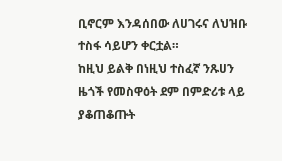ቢኖርም እንዳሰበው ለሀገሩና ለህዝቡ ተስፋ ሳይሆን ቀርቷል።
ከዚህ ይልቅ በነዚህ ተስፈኛ ንጹሀን ዜጎች የመስዋዕት ደም በምድሪቱ ላይ ያቆጠቆጡት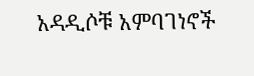አዳዲሶቹ አምባገነኖች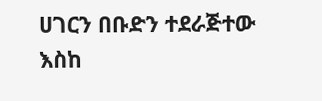ሀገርን በቡድን ተደራጅተው እስከ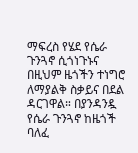ማፍረስ የሄደ የሴራ ጉንጓኖ ሲጎነጉኑና በዚህም ዜጎችን ተነግሮ ለማያልቅ ስቃይና በደል ዳርገዋል። በያንዳንዷ የሴራ ጉንጓኖ ከዜጎች ባለፈ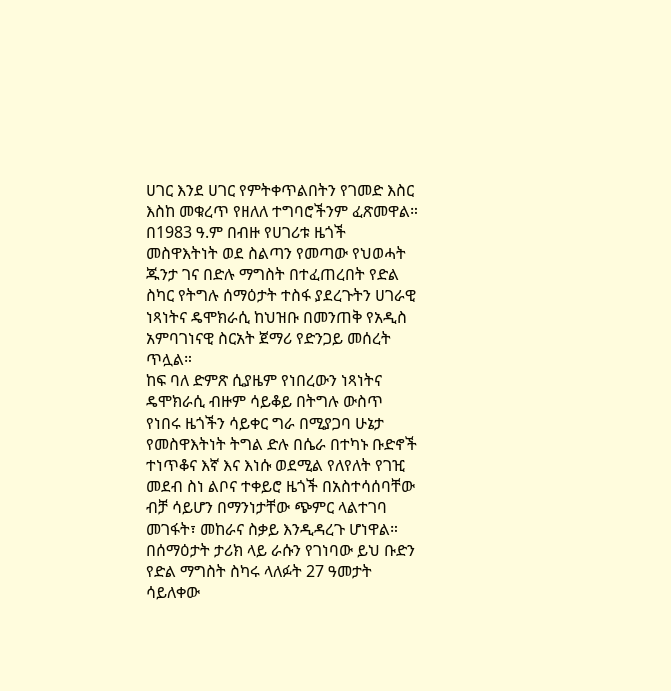ሀገር እንደ ሀገር የምትቀጥልበትን የገመድ እስር እስከ መቁረጥ የዘለለ ተግባሮችንም ፈጽመዋል።
በ1983 ዓ.ም በብዙ የሀገሪቱ ዜጎች መስዋእትነት ወደ ስልጣን የመጣው የህወሓት ጁንታ ገና በድሉ ማግስት በተፈጠረበት የድል ስካር የትግሉ ሰማዕታት ተስፋ ያደረጉትን ሀገራዊ ነጻነትና ዴሞክራሲ ከህዝቡ በመንጠቅ የአዲስ አምባገነናዊ ስርአት ጀማሪ የድንጋይ መሰረት ጥሏል።
ከፍ ባለ ድምጽ ሲያዜም የነበረውን ነጻነትና ዴሞክራሲ ብዙም ሳይቆይ በትግሉ ውስጥ የነበሩ ዜጎችን ሳይቀር ግራ በሚያጋባ ሁኔታ የመስዋእትነት ትግል ድሉ በሴራ በተካኑ ቡድኖች ተነጥቆና እኛ እና እነሱ ወደሚል የለየለት የገዢ መደብ ስነ ልቦና ተቀይሮ ዜጎች በአስተሳሰባቸው ብቻ ሳይሆን በማንነታቸው ጭምር ላልተገባ መገፋት፣ መከራና ስቃይ እንዲዳረጉ ሆነዋል።
በሰማዕታት ታሪክ ላይ ራሱን የገነባው ይህ ቡድን የድል ማግስት ስካሩ ላለፉት 27 ዓመታት ሳይለቀው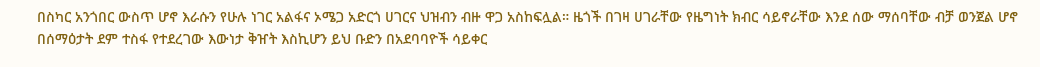በስካር አንጎበር ውስጥ ሆኖ እራሱን የሁሉ ነገር አልፋና ኦሜጋ አድርጎ ሀገርና ህዝብን ብዙ ዋጋ አስከፍሏል። ዜጎች በገዛ ሀገራቸው የዜግነት ክብር ሳይኖራቸው እንደ ሰው ማሰባቸው ብቻ ወንጀል ሆኖ በሰማዕታት ደም ተስፋ የተደረገው እውነታ ቅዠት እስኪሆን ይህ ቡድን በአደባባዮች ሳይቀር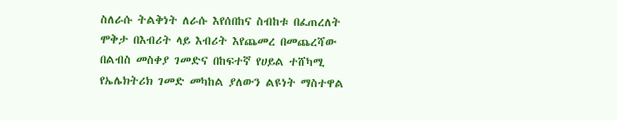ስለራሱ ትልቅነት ለራሱ እየሰበከና ስብከቱ በፈጠረለት ሞቅታ በእብሪት ላይ እብሪት እየጨመረ በመጨረሻው በልብስ መስቀያ ገመድና በከፍተኛ የሀይል ተሸካሚ የኤሌክትሪክ ገመድ መካከል ያለውን ልዩነት ማስተዋል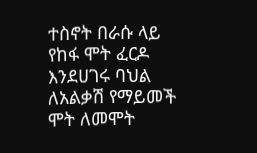ተስኖት በራሱ ላይ የከፋ ሞት ፈርዶ እንደሀገሩ ባህል ለአልቃሽ የማይመች ሞት ለመሞት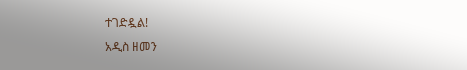ተገድዷል!
አዲስ ዘመን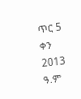ጥር 5 ቀን 2013 ዓ.ም